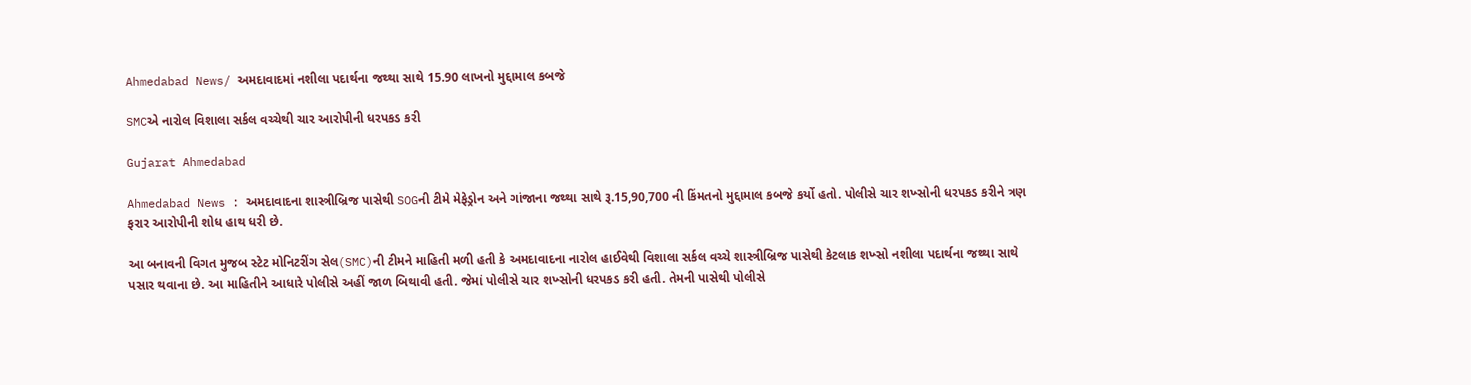Ahmedabad News/ અમદાવાદમાં નશીલા પદાર્થના જથ્થા સાથે 15.90 લાખનો મુદ્દામાલ કબજે

SMCએ નારોલ વિશાલા સર્કલ વચ્ચેથી ચાર આરોપીની ધરપકડ કરી

Gujarat Ahmedabad

Ahmedabad News : અમદાવાદના શાસ્ત્રીબ્રિજ પાસેથી SOGની ટીમે મેફેડ્રોન અને ગાંજાના જથ્થા સાથે રૂ.15,90,700 ની કિંમતનો મુદ્દામાલ કબજે કર્યો હતો. પોલીસે ચાર શખ્સોની ધરપકડ કરીને ત્રણ ફરાર આરોપીની શોધ હાથ ધરી છે.

આ બનાવની વિગત મુજબ સ્ટેટ મોનિટરીંગ સેલ(SMC)ની ટીમને માહિતી મળી હતી કે અમદાવાદના નારોલ હાઈવેથી વિશાલા સર્કલ વચ્ચે શાસ્ત્રીબ્રિજ પાસેથી કેટલાક શખ્સો નશીલા પદાર્થના જથ્થા સાથે પસાર થવાના છે. આ માહિતીને આધારે પોલીસે અહીં જાળ બિથાવી હતી. જેમાં પોલીસે ચાર શખ્સોની ધરપકડ કરી હતી. તેમની પાસેથી પોલીસે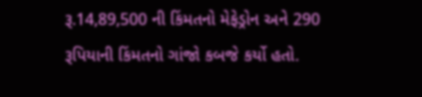રૂ.14,89,500 ની કિંમતનો મેફેડ્રોન અને 290 રૂપિયાની કિંમતનો ગાંજો કબજે કર્યો હતો.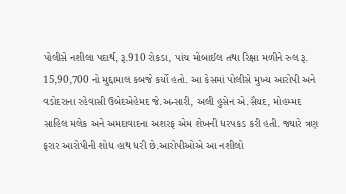પોલીસે નશીલા પદાર્થ, રૂ.910 રોકડા, પાંચ મોબાઈલ તથા રિક્ષા મળીને રુલ રૂ. 15,90,700 નો મુદ્દામાલ કબજે કર્યો હતો. આ કેસમાં પોલીસે મુખ્ય આરોપી અને વડોદરાના રહેવાસી ઉબેદએહેમદ જે.અન્સારી, અલી હુસેન એ.સૈયદ, મોહમ્મદ સાહિલ મલેક અને અમદાવાદના અશરફ એમ શેખની ધરપકડ કરી હતી. જ્યારે ત્રણ ફરાર આરોપીની શોધ હાથ ધરી છે.આરોપીઓએ આ નશીલો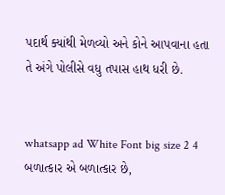પદાર્થ ક્યાંથી મેળવ્યો અને કોને આપવાના હતા તે અંગે પોલીસે વધુ તપાસ હાથ ધરી છે.


whatsapp ad White Font big size 2 4 બળાત્કાર એ બળાત્કાર છે,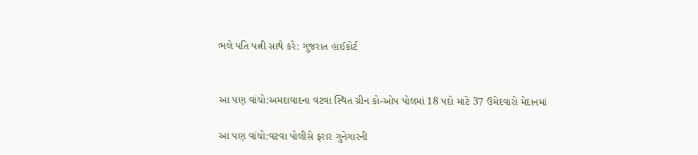ભલે પતિ પત્ની સાથે કરે: ગુજરાત હાઈકોર્ટ


આ પણ વાંચો:અમદાવાદના વટવા સ્થિત ગ્રીન કો-ઓપ પોલમાં 18 પદો માટે 37 ઉમેદવારો મેદાનમાં

આ પણ વાંચો:વટવા પોલીસે ફરાર ગુનેગારની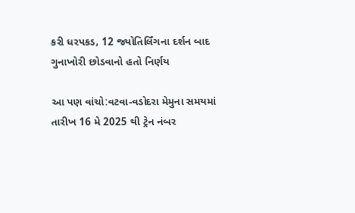કરી ધરપકડ, 12 જ્યોતિર્લિંગના દર્શન બાદ ગુનાખોરી છોડવાનો હતો નિર્ણય

આ પણ વાંચો:વટવા-વડોદરા મેમુના સમયમાં તારીખ 16 મે 2025 થી ટ્રેન નંબર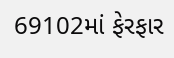69102માં ફેરફાર